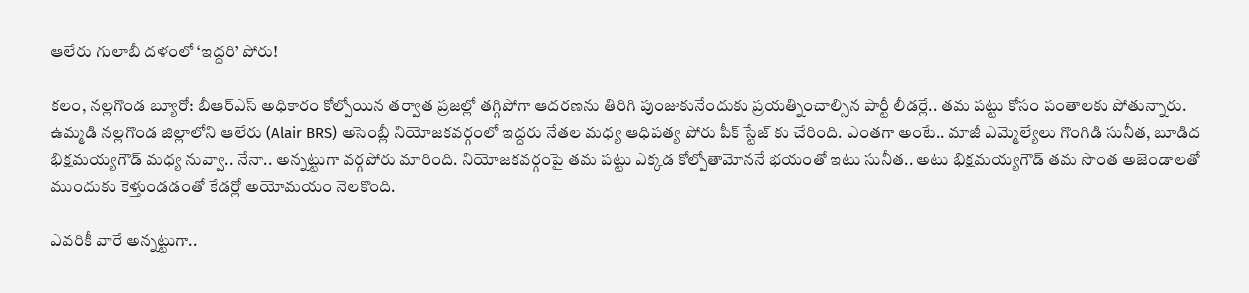ఆలేరు గులాబీ దళంలో ‘ఇద్దరి’ పోరు!

కలం, నల్లగొండ బ్యూరో: బీఆర్ఎస్‌ అధికారం కోల్పోయిన తర్వాత ప్రజల్లో తగ్గిపోగా ఆదరణను తిరిగి పుంజుకునేందుకు ప్రయత్నించాల్సిన పార్టీ లీడర్లే.. తమ పట్టు కోసం పంతాలకు పోతున్నారు. ఉమ్మడి నల్లగొండ జిల్లాలోని ఆలేరు (Alair BRS) అసెంబ్లీ నియోజకవర్గంలో ఇద్దరు నేతల మధ్య ఆధిపత్య పోరు పీక్ స్టేజ్ కు చేరింది. ఎంతగా అంటే.. మాజీ ఎమ్మెల్యేలు గొంగిడి సునీత, బూడిద భిక్షమయ్యగౌడ్‌ మధ్య నువ్వా.. నేనా.. అన్నట్టుగా వర్గపోరు మారింది. నియోజకవర్గంపై తమ పట్టు ఎక్కడ కోల్పోతామోననే భయంతో ఇటు సునీత.. అటు భిక్షమయ్యగౌడ్‌ తమ సొంత అజెండాలతో ముందుకు కెళ్తుండడంతో కేడర్లో అయోమయం నెలకొంది.

ఎవరికీ వారే అన్నట్టుగా..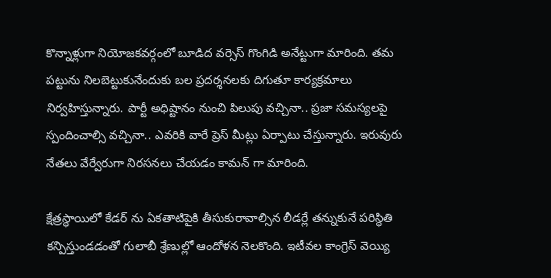కొన్నాళ్లుగా నియోజకవర్గంలో బూడిద వర్సెస్ గొంగిడి అనేట్టుగా మారింది. తమ పట్టును నిలబెట్టుకునేందుకు బల ప్రదర్శనలకు దిగుతూ కార్యక్రమాలు నిర్వహిస్తున్నారు. పార్టీ అధిష్టానం నుంచి పిలుపు వచ్చినా.. ప్రజా సమస్యలపై స్పందించాల్సి వచ్చినా.. ఎవరికి వారే ప్రెస్ మీట్లు ఏర్పాటు చేస్తున్నారు. ఇరువురు నేతలు వేర్వేరుగా నిరసనలు చేయడం కామన్ గా మారింది.

క్షేత్రస్థాయిలో కేడర్ ను ఏకతాటిపైకి తీసుకురావాల్సిన లీడర్లే తన్నుకునే పరిస్థితి కన్పిస్తుండడంతో గులాబీ శ్రేణుల్లో ఆందోళన నెలకొంది. ఇటీవల కాంగ్రెస్ వెయ్యి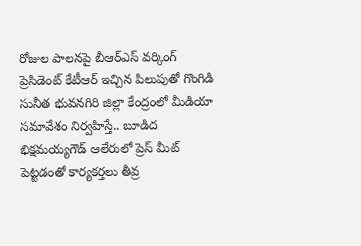రోజుల పాలనపై బీఆర్ఎస్ వర్కింగ్ ప్రెసిడెంట్ కేటీఆర్ ఇచ్చిన పిలుపుతో గొంగిడి సునీత భువనగిరి జిల్లా కేంద్రంలో మీడియా సమావేశం నిర్వహిస్తే.. బూడిద భిక్షమయ్యగౌడ్ ఆలేరులో ప్రెస్ మీట్ పెట్టడంతో కార్యకర్తలు తీవ్ర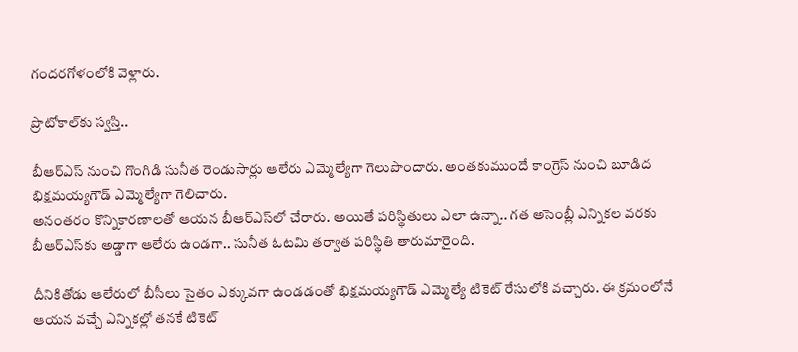గందరగోళంలోకి వెళ్లారు.

ప్రొటోకాల్‌కు స్వస్తి..

బీఆర్ఎస్ నుంచి గొంగిడి సునీత రెండుసార్లు ఆలేరు ఎమ్మెల్యేగా గెలుపొందారు. అంతకుముందే కాంగ్రెస్ నుంచి బూడిద భిక్షమయ్యగౌడ్ ఎమ్మెల్యేగా గెలిచారు.
అనంతరం కొన్నికారణాలతో ఆయన బీఆర్ఎస్‌లో చేరారు. అయితే పరిస్థితులు ఎలా ఉన్నా.. గత అసెంబ్లీ ఎన్నికల వరకు బీఆర్ఎస్‌కు అడ్డాగా ఆలేరు ఉండగా.. సునీత ఓటమి తర్వాత పరిస్థితి తారుమారైంది.

దీనికితోడు ఆలేరులో బీసీలు సైతం ఎక్కువగా ఉండడంతో భిక్షమయ్యగౌడ్ ఎమ్మెల్యే టికెట్ రేసులోకి వచ్చారు. ఈ క్రమంలోనే ఆయన వచ్చే ఎన్నికల్లో తనకే టికెట్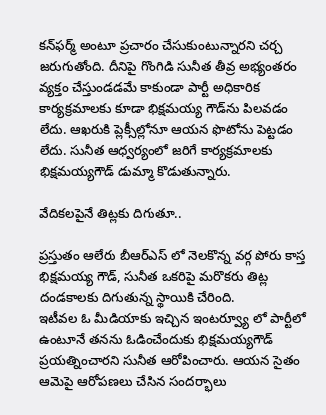కన్‌ఫర్మ్ అంటూ ప్రచారం చేసుకుంటున్నారని చర్చ జరుగుతోంది. దీనిపై గొంగిడి సునీత తీవ్ర అభ్యంతరం వ్యక్తం చేస్తుండడమే కాకుండా పార్టీ అధికారిక కార్యక్రమాలకు కూడా భిక్షమయ్య గౌడ్‌ను పిలవడం లేదు. ఆఖరుకి ప్లెక్సీల్లోనూ ఆయన ఫొటోను పెట్టడం లేదు. సునీత ఆధ్వర్యంలో జరిగే కార్యక్రమాలకు భిక్షమయ్యగౌడ్ డుమ్మా కొడుతున్నారు.

వేదికలపైనే తిట్లకు దిగుతూ..

ప్రస్తుతం ఆలేరు బీఆర్ఎస్ లో నెలకొన్న వర్గ పోరు కాస్త భిక్షమయ్య గౌడ్, సునీత ఒకరిపై మరొకరు తిట్ల దండకాలకు దిగుతున్న స్థాయికి చేరింది.
ఇటీవల ఓ మీడియాకు ఇచ్చిన ఇంటర్వ్యూ లో పార్టీలో ఉంటూనే తనను ఓడించేందుకు భిక్షమయ్యగౌడ్ ప్రయత్నించారని సునీత ఆరోపించారు. ఆయన సైతం ఆమెపై ఆరోపణలు చేసిన సందర్భాలు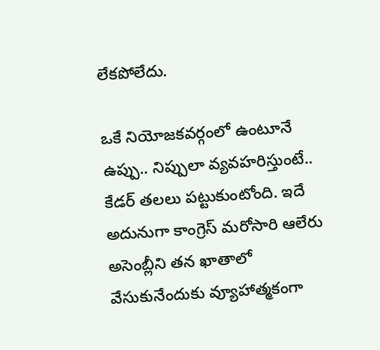లేకపోలేదు.

ఒకే నియోజకవర్గంలో ఉంటూనే ఉప్పు.. నిప్పులా వ్యవహరిస్తుంటే.. కేడర్ తలలు పట్టుకుంటోంది. ఇదే అదునుగా కాంగ్రెస్ మరోసారి ఆలేరు అసెంబ్లీని తన ఖాతాలో వేసుకునేందుకు వ్యూహాత్మకంగా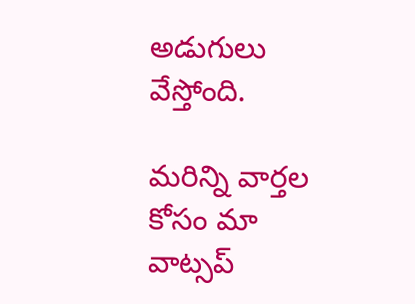అడుగులు వేస్తోంది.

మ‌రిన్ని వార్త‌ల కోసం మా వాట్స‌ప్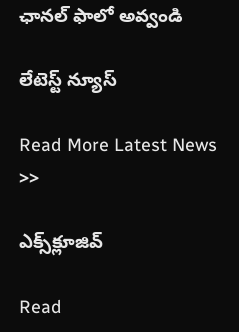ఛాన‌ల్ ఫాలో అవ్వండి

లేటెస్ట్ న్యూస్‌

Read More Latest News >>

ఎక్స్‌క్లూజివ్‌

Read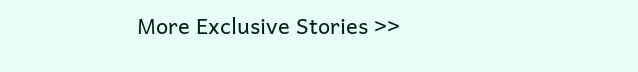More Exclusive Stories >>